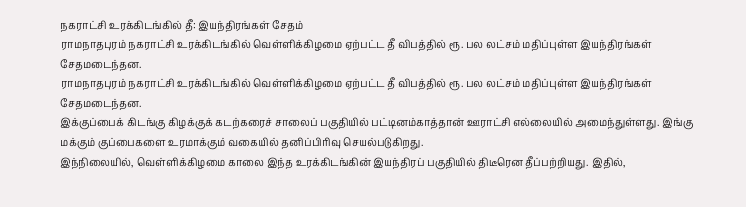நகராட்சி உரக்கிடங்கில் தீ: இயந்திரங்கள் சேதம்
ராமநாதபுரம் நகராட்சி உரக்கிடங்கில் வெள்ளிக்கிழமை ஏற்பட்ட தீ விபத்தில் ரூ. பல லட்சம் மதிப்புள்ள இயந்திரங்கள் சேதமடைந்தன.
ராமநாதபுரம் நகராட்சி உரக்கிடங்கில் வெள்ளிக்கிழமை ஏற்பட்ட தீ விபத்தில் ரூ. பல லட்சம் மதிப்புள்ள இயந்திரங்கள் சேதமடைந்தன.
இக்குப்பைக் கிடங்கு கிழக்குக் கடற்கரைச் சாலைப் பகுதியில் பட்டினம்காத்தான் ஊராட்சி எல்லையில் அமைந்துள்ளது. இங்கு மக்கும் குப்பைகளை உரமாக்கும் வகையில் தனிப்பிரிவு செயல்படுகிறது.
இந்நிலையில், வெள்ளிக்கிழமை காலை இந்த உரக்கிடங்கின் இயந்திரப் பகுதியில் திடீரென தீப்பற்றியது. இதில்,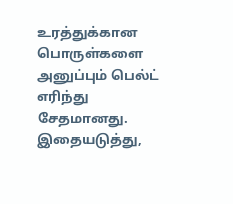உரத்துக்கான பொருள்களை அனுப்பும் பெல்ட் எரிந்து சேதமானது. இதையடுத்து,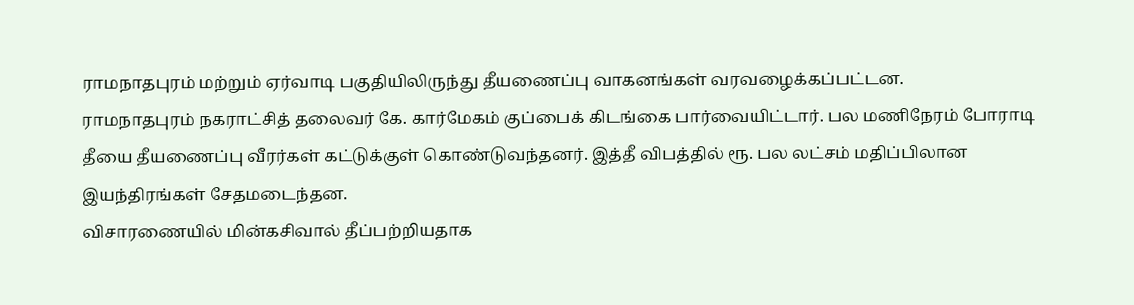ராமநாதபுரம் மற்றும் ஏர்வாடி பகுதியிலிருந்து தீயணைப்பு வாகனங்கள் வரவழைக்கப்பட்டன.
ராமநாதபுரம் நகராட்சித் தலைவர் கே. கார்மேகம் குப்பைக் கிடங்கை பார்வையிட்டார். பல மணிநேரம் போராடி தீயை தீயணைப்பு வீரர்கள் கட்டுக்குள் கொண்டுவந்தனர். இத்தீ விபத்தில் ரூ. பல லட்சம் மதிப்பிலான இயந்திரங்கள் சேதமடைந்தன.
விசாரணையில் மின்கசிவால் தீப்பற்றியதாக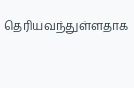தெரியவந்துள்ளதாக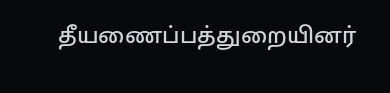தீயணைப்பத்துறையினர்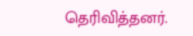தெரிவித்தனர்.